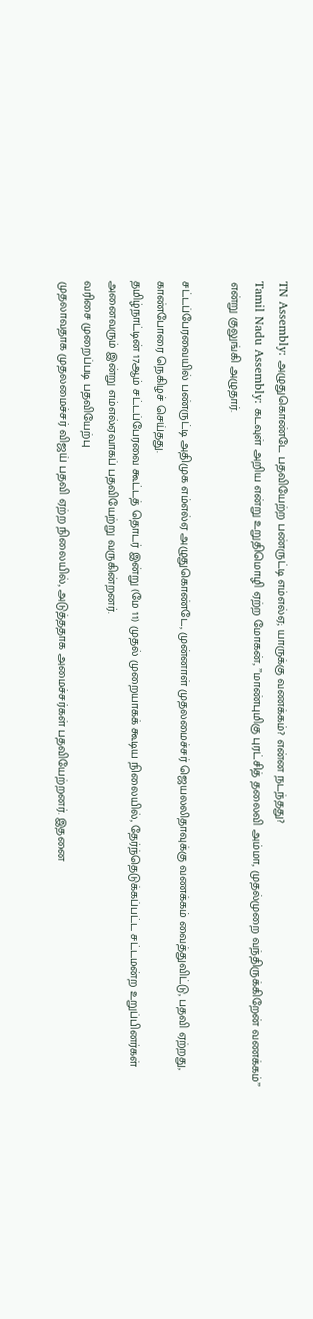TN Assembly: அழுதுகொண்டே பதவியேற்ற பண்ருட்டி எம்எல்ஏ; யாருக்கு வணக்கம்? என்ன நடந்தது?
Tamil Nadu Assembly: கடவுள் அறிய என்று உறுதிமொழி ஏற்ற மோகன், ’’மாண்புமிகு புரட்சித் தலைவி அம்மா, முதல்முறை வந்திருக்கிறேன் வணக்கம்’’ என்று குலுங்கி அழுதார்.

சட்டப்பேரவையில் பண்ருட்டி அதிமுக எம்எல்ஏ அழுதுகொண்டே, முன்னாள் முதலமைச்சர் ஜெயலலிதாவுக்கு வணக்கம் வைத்துவிட்டு, பதவி ஏற்றது, காண்போரை நெகிழச் செய்தது.
தமிழ்நாட்டின் 17ஆம் சட்டப்பேரவை கூட்டத் தொடர் இன்று (மே 11) முதல் முறையாகக் கூடிய நிலையில், தேர்ந்தெடுக்கப்பட்ட சட்டமன்ற உறுப்பினர்கள் அனைவரும் இன்று எம்எல்ஏவாகப் பதவியேற்று வருகின்றனர்.
வரிசை முறைப்படி பதவியேற்பு
முதலாவதாக முதலமைச்சர் விஜய் பதவி ஏற்ற நிலையில், அடுத்ததாக அமைச்சர்கள் பதவியேற்றனர். இதனை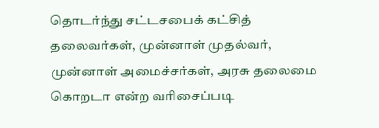தொடர்ந்து சட்டசபைக் கட்சித் தலைவர்கள், முன்னாள் முதல்வர், முன்னாள் அமைச்சர்கள், அரசு தலைமை கொறடா என்ற வரிசைப்படி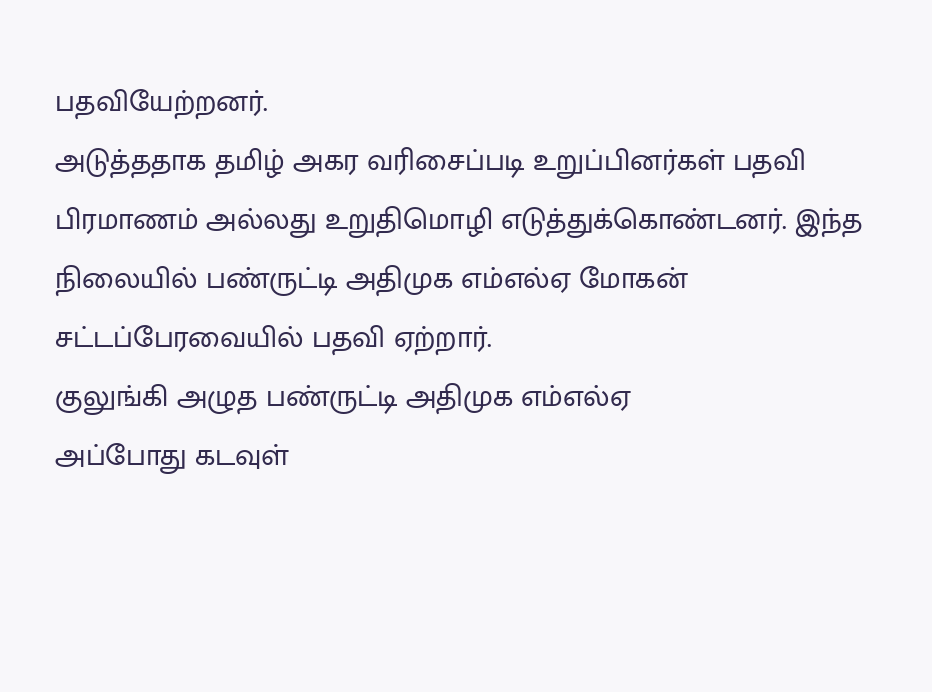பதவியேற்றனர்.
அடுத்ததாக தமிழ் அகர வரிசைப்படி உறுப்பினர்கள் பதவி பிரமாணம் அல்லது உறுதிமொழி எடுத்துக்கொண்டனர். இந்த நிலையில் பண்ருட்டி அதிமுக எம்எல்ஏ மோகன் சட்டப்பேரவையில் பதவி ஏற்றார்.
குலுங்கி அழுத பண்ருட்டி அதிமுக எம்எல்ஏ
அப்போது கடவுள்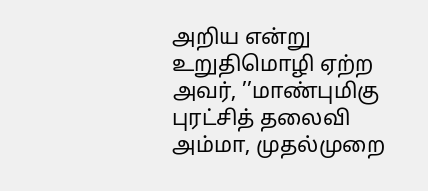அறிய என்று உறுதிமொழி ஏற்ற அவர், ’’மாண்புமிகு புரட்சித் தலைவி அம்மா, முதல்முறை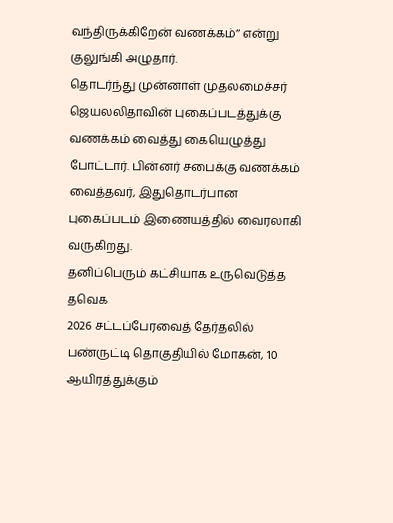வந்திருக்கிறேன் வணக்கம்’’ என்று குலுங்கி அழுதார்.
தொடர்ந்து முன்னாள் முதலமைச்சர் ஜெயலலிதாவின் புகைப்படத்துக்கு வணக்கம் வைத்து கையெழுத்து போட்டார். பின்னர் சபைக்கு வணக்கம் வைத்தவர், இதுதொடர்பான புகைப்படம் இணையத்தில் வைரலாகி வருகிறது.
தனிப்பெரும் கட்சியாக உருவெடுத்த தவெக
2026 சட்டப்பேரவைத் தேர்தலில் பண்ருட்டி தொகுதியில் மோகன், 10 ஆயிரத்துக்கும்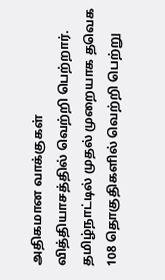அதிகமான வாக்குகள் வித்தியாசத்தில் வெற்றி பெற்றார்.
தமிழ்நாட்டில் முதல் முறையாக தவெக 108 தொகுதிகளில் வெற்றி பெற்று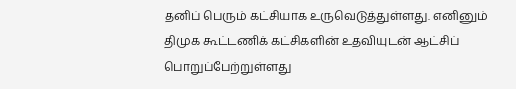தனிப் பெரும் கட்சியாக உருவெடுத்துள்ளது. எனினும் திமுக கூட்டணிக் கட்சிகளின் உதவியுடன் ஆட்சிப் பொறுப்பேற்றுள்ளது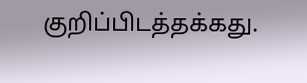குறிப்பிடத்தக்கது.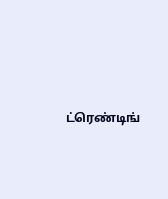ட்ரெண்டிங்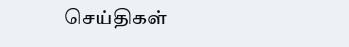செய்திகள்